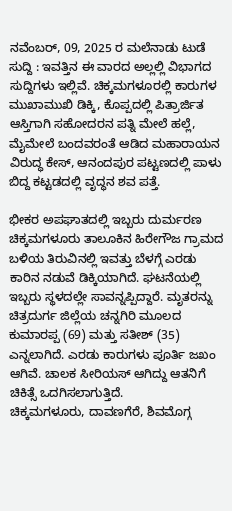ನವೆಂಬರ್, 09, 2025 ರ ಮಲೆನಾಡು ಟುಡೆ ಸುದ್ದಿ : ಇವತ್ತಿನ ಈ ವಾರದ ಅಲ್ಲಲ್ಲಿ ವಿಭಾಗದ ಸುದ್ದಿಗಳು ಇಲ್ಲಿವೆ. ಚಿಕ್ಕಮಗಳೂರಲ್ಲಿ ಕಾರುಗಳ ಮುಖಾಮುಖಿ ಡಿಕ್ಕಿ, ಕೊಪ್ಪದಲ್ಲಿ ಪಿತ್ರಾರ್ಜಿತ ಆಸ್ತಿಗಾಗಿ ಸಹೋದರನ ಪತ್ನಿ ಮೇಲೆ ಹಲ್ಲೆ, ಮೈಮೇಲೆ ಬಂದವರಂತೆ ಆಡಿದ ಮಹಾರಾಯನ ವಿರುದ್ಧ ಕೇಸ್, ಆನಂದಪುರ ಪಟ್ಟಣದಲ್ಲಿ ಪಾಳು ಬಿದ್ದ ಕಟ್ಟಡದಲ್ಲಿ ವೃದ್ಧನ ಶವ ಪತ್ತೆ.

ಭೀಕರ ಅಪಘಾತದಲ್ಲಿ ಇಬ್ಬರು ದುರ್ಮರಣ
ಚಿಕ್ಕಮಗಳೂರು ತಾಲೂಕಿನ ಹಿರೇಗೌಜ ಗ್ರಾಮದ ಬಳಿಯ ತಿರುವಿನಲ್ಲಿ ಇವತ್ತು ಬೆಳಗ್ಗೆ ಎರಡು ಕಾರಿನ ನಡುವೆ ಡಿಕ್ಕಿಯಾಗಿದೆ. ಘಟನೆಯಲ್ಲಿ ಇಬ್ಬರು ಸ್ಥಳದಲ್ಲೇ ಸಾವನ್ನಪ್ಪಿದ್ದಾರೆ. ಮೃತರನ್ನು ಚಿತ್ರದುರ್ಗ ಜಿಲ್ಲೆಯ ಚನ್ನಗಿರಿ ಮೂಲದ ಕುಮಾರಪ್ಪ (69) ಮತ್ತು ಸತೀಶ್ (35) ಎನ್ನಲಾಗಿದೆ. ಎರಡು ಕಾರುಗಳು ಪೂರ್ತಿ ಜಖಂ ಆಗಿವೆ. ಚಾಲಕ ಸೀರಿಯಸ್ ಆಗಿದ್ದು ಆತನಿಗೆ ಚಿಕಿತ್ಸೆ ಒದಗಿಸಲಾಗುತ್ತಿದೆ.
ಚಿಕ್ಕಮಗಳೂರು, ದಾವಣಗೆರೆ, ಶಿವಮೊಗ್ಗ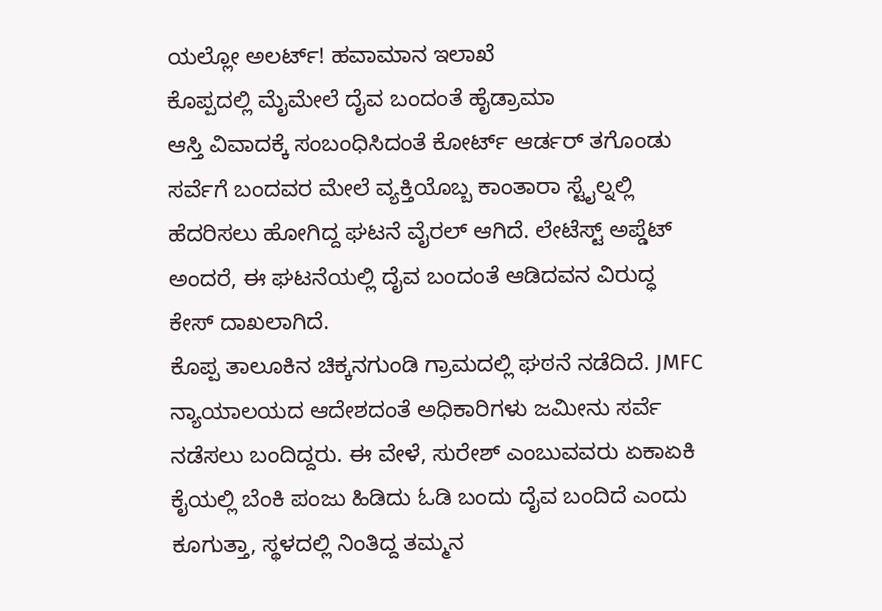ಯಲ್ಲೋ ಅಲರ್ಟ್! ಹವಾಮಾನ ಇಲಾಖೆ
ಕೊಪ್ಪದಲ್ಲಿ ಮೈಮೇಲೆ ದೈವ ಬಂದಂತೆ ಹೈಡ್ರಾಮಾ
ಆಸ್ತಿ ವಿವಾದಕ್ಕೆ ಸಂಬಂಧಿಸಿದಂತೆ ಕೋರ್ಟ್ ಆರ್ಡರ್ ತಗೊಂಡು ಸರ್ವೆಗೆ ಬಂದವರ ಮೇಲೆ ವ್ಯಕ್ತಿಯೊಬ್ಬ ಕಾಂತಾರಾ ಸ್ಟೈಲ್ನಲ್ಲಿ ಹೆದರಿಸಲು ಹೋಗಿದ್ದ ಘಟನೆ ವೈರಲ್ ಆಗಿದೆ. ಲೇಟೆಸ್ಟ್ ಅಪ್ಡೆಟ್ ಅಂದರೆ, ಈ ಘಟನೆಯಲ್ಲಿ ದೈವ ಬಂದಂತೆ ಆಡಿದವನ ವಿರುದ್ಧ ಕೇಸ್ ದಾಖಲಾಗಿದೆ.
ಕೊಪ್ಪ ತಾಲೂಕಿನ ಚಿಕ್ಕನಗುಂಡಿ ಗ್ರಾಮದಲ್ಲಿ ಘಠನೆ ನಡೆದಿದೆ. JMFC ನ್ಯಾಯಾಲಯದ ಆದೇಶದಂತೆ ಅಧಿಕಾರಿಗಳು ಜಮೀನು ಸರ್ವೆ ನಡೆಸಲು ಬಂದಿದ್ದರು. ಈ ವೇಳೆ, ಸುರೇಶ್ ಎಂಬುವವರು ಏಕಾಏಕಿ ಕೈಯಲ್ಲಿ ಬೆಂಕಿ ಪಂಜು ಹಿಡಿದು ಓಡಿ ಬಂದು ದೈವ ಬಂದಿದೆ ಎಂದು ಕೂಗುತ್ತಾ, ಸ್ಥಳದಲ್ಲಿ ನಿಂತಿದ್ದ ತಮ್ಮನ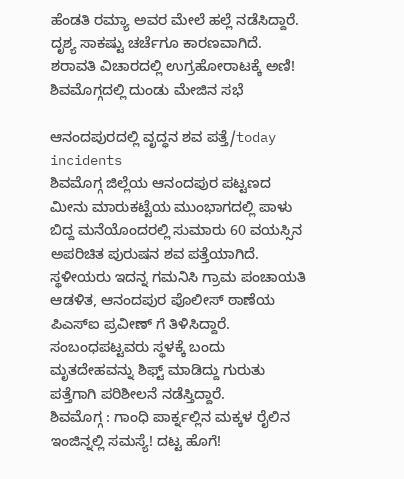ಹೆಂಡತಿ ರಮ್ಯಾ ಅವರ ಮೇಲೆ ಹಲ್ಲೆ ನಡೆಸಿದ್ದಾರೆ. ದೃಶ್ಯ ಸಾಕಷ್ಟು ಚರ್ಚೆಗೂ ಕಾರಣವಾಗಿದೆ.
ಶರಾವತಿ ವಿಚಾರದಲ್ಲಿ ಉಗ್ರಹೋರಾಟಕ್ಕೆ ಅಣಿ! ಶಿವಮೊಗ್ಗದಲ್ಲಿ ದುಂಡು ಮೇಜಿನ ಸಭೆ

ಆನಂದಪುರದಲ್ಲಿ ವೃದ್ಧನ ಶವ ಪತ್ತೆ/today incidents
ಶಿವಮೊಗ್ಗ ಜಿಲ್ಲೆಯ ಆನಂದಪುರ ಪಟ್ಟಣದ ಮೀನು ಮಾರುಕಟ್ಟೆಯ ಮುಂಭಾಗದಲ್ಲಿ ಪಾಳು ಬಿದ್ದ ಮನೆಯೊಂದರಲ್ಲಿ ಸುಮಾರು 60 ವಯಸ್ಸಿನ ಅಪರಿಚಿತ ಪುರುಷನ ಶವ ಪತ್ತೆಯಾಗಿದೆ. ಸ್ಥಳೀಯರು ಇದನ್ನ ಗಮನಿಸಿ ಗ್ರಾಮ ಪಂಚಾಯತಿ ಆಡಳಿತ, ಆನಂದಪುರ ಪೊಲೀಸ್ ಠಾಣೆಯ ಪಿಎಸ್ಐ ಪ್ರವೀಣ್ ಗೆ ತಿಳಿಸಿದ್ದಾರೆ. ಸಂಬಂಧಪಟ್ಟವರು ಸ್ಥಳಕ್ಕೆ ಬಂದು ಮೃತದೇಹವನ್ನು ಶಿಫ್ಟ್ ಮಾಡಿದ್ದು ಗುರುತು ಪತ್ತೆಗಾಗಿ ಪರಿಶೀಲನೆ ನಡೆಸ್ತಿದ್ದಾರೆ.
ಶಿವಮೊಗ್ಗ : ಗಾಂಧಿ ಪಾರ್ಕ್ನಲ್ಲಿನ ಮಕ್ಕಳ ರೈಲಿನ ಇಂಜಿನ್ನಲ್ಲಿ ಸಮಸ್ಯೆ! ದಟ್ಟ ಹೊಗೆ!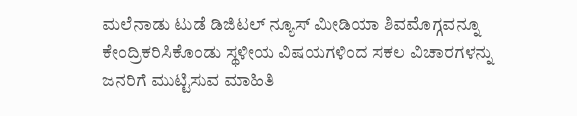ಮಲೆನಾಡು ಟುಡೆ ಡಿಜಿಟಲ್ ನ್ಯೂಸ್ ಮೀಡಿಯಾ ಶಿವಮೊಗ್ಗವನ್ನೂ ಕೇಂದ್ರಿಕರಿಸಿಕೊಂಡು ಸ್ಥಳೀಯ ವಿಷಯಗಳಿಂದ ಸಕಲ ವಿಚಾರಗಳನ್ನು ಜನರಿಗೆ ಮುಟ್ಟಿಸುವ ಮಾಹಿತಿ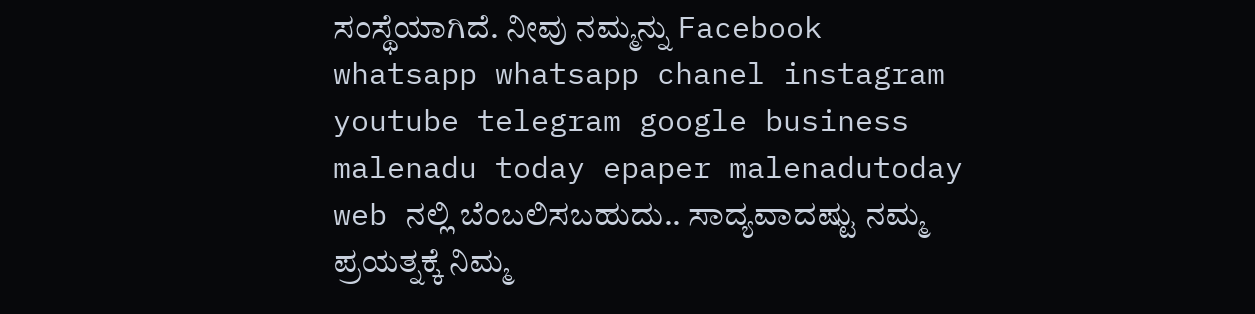ಸಂಸ್ಥೆಯಾಗಿದೆ. ನೀವು ನಮ್ಮನ್ನು Facebook whatsapp whatsapp chanel instagram youtube telegram google business malenadu today epaper malenadutoday web ನಲ್ಲಿ ಬೆಂಬಲಿಸಬಹುದು.. ಸಾದ್ಯವಾದಷ್ಟು ನಮ್ಮ ಪ್ರಯತ್ನಕ್ಕೆ ನಿಮ್ಮ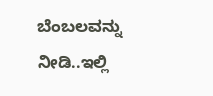ಬೆಂಬಲವನ್ನು ನೀಡಿ..ಇಲ್ಲಿ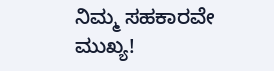ನಿಮ್ಮ ಸಹಕಾರವೇ ಮುಖ್ಯ!